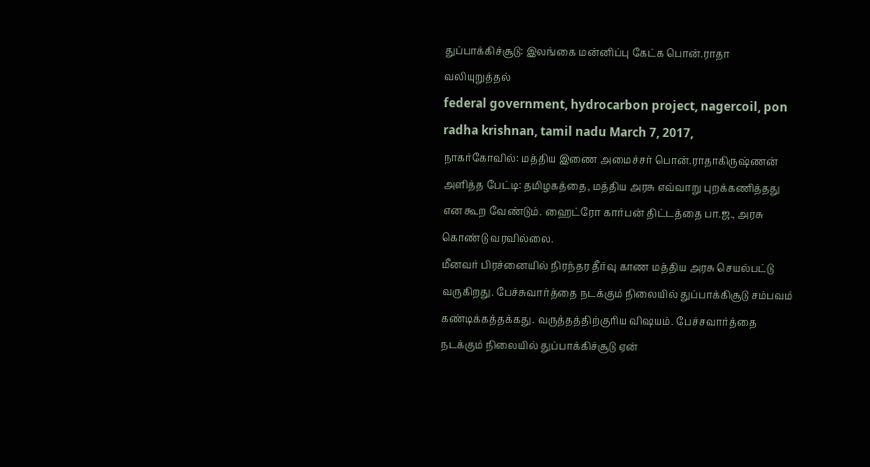துப்பாக்கிச்சூடு: இலங்கை மன்னிப்பு கேட்க பொன்.ராதா வலியுறுத்தல்
federal government, hydrocarbon project, nagercoil, pon radha krishnan, tamil nadu March 7, 2017,
நாகர்கோவில்: மத்திய இணை அமைச்சர் பொன்.ராதாகிருஷ்ணன் அளித்த பேட்டி: தமிழகத்தை, மத்திய அரசு எவ்வாறு புறக்கணித்தது என கூற வேண்டும். ஹைட்ரோ கார்பன் திட்டத்தை பா.ஜ., அரசு கொண்டு வரவில்லை.
மீனவர் பிரச்னையில் நிரந்தர தீர்வு காண மத்திய அரசு செயல்பட்டு வருகிறது. பேச்சுவார்த்தை நடக்கும் நிலையில் துப்பாக்கிசூடு சம்பவம் கண்டிக்கத்தக்கது. வருத்தத்திற்குரிய விஷயம். பேச்சவார்த்தை நடக்கும் நிலையில் துப்பாக்கிச்சூடு ஏன்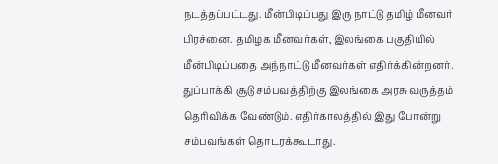நடத்தப்பட்டது. மீன்பிடிப்பது இரு நாட்டு தமிழ் மீனவர் பிரச்னை. தமிழக மீனவர்கள், இலங்கை பகுதியில் மீன்பிடிப்பதை அந்நாட்டு மீனவர்கள் எதிர்க்கின்றனர். துப்பாக்கி சூடு சம்பவத்திற்கு இலங்கை அரசு வருத்தம் தெரிவிக்க வேண்டும். எதிர்காலத்தில் இது போன்று சம்பவங்கள் தொடரக்கூடாது.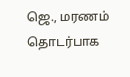ஜெ., மரணம் தொடர்பாக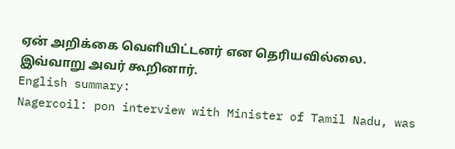ஏன் அறிக்கை வெளியிட்டனர் என தெரியவில்லை. இவ்வாறு அவர் கூறினார்.
English summary:
Nagercoil: pon interview with Minister of Tamil Nadu, was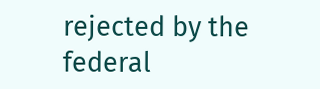rejected by the federal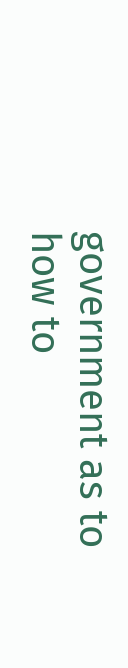government as to how to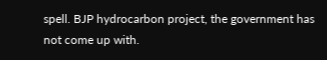spell. BJP hydrocarbon project, the government has not come up with.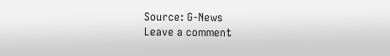Source: G-News
Leave a comment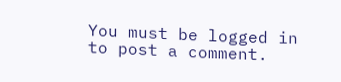You must be logged in to post a comment.